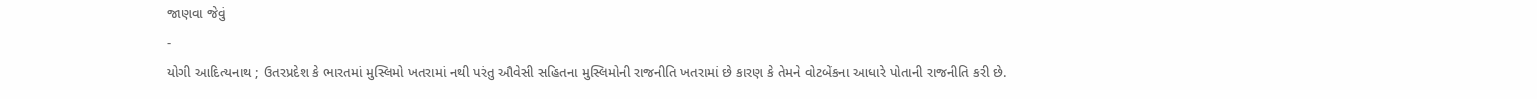જાણવા જેવું
-
યોગી આદિત્યનાથ ; ઉતરપ્રદેશ કે ભારતમાં મુસ્લિમો ખતરામાં નથી પરંતુ ઔવેસી સહિતના મુસ્લિમોની રાજનીતિ ખતરામાં છે કારણ કે તેમને વોટબેંકના આધારે પોતાની રાજનીતિ કરી છે.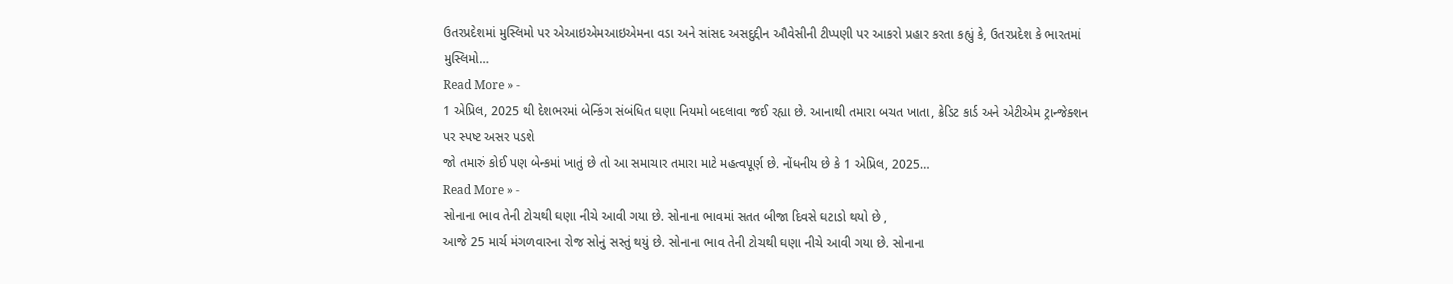ઉતરપ્રદેશમાં મુસ્લિમો પર એઆઇએમઆઇએમના વડા અને સાંસદ અસદુદ્દીન ઔવેસીની ટીપ્પણી પર આકરો પ્રહાર કરતા કહ્યું કે, ઉતરપ્રદેશ કે ભારતમાં મુસ્લિમો…
Read More » -
1 એપ્રિલ, 2025 થી દેશભરમાં બેન્કિંગ સંબંધિત ઘણા નિયમો બદલાવા જઈ રહ્યા છે. આનાથી તમારા બચત ખાતા, ક્રેડિટ કાર્ડ અને એટીએમ ટ્રાન્જેક્શન પર સ્પષ્ટ અસર પડશે
જો તમારું કોઈ પણ બેન્કમાં ખાતું છે તો આ સમાચાર તમારા માટે મહત્વપૂર્ણ છે. નોંધનીય છે કે 1 એપ્રિલ, 2025…
Read More » -
સોનાના ભાવ તેની ટોચથી ઘણા નીચે આવી ગયા છે. સોનાના ભાવમાં સતત બીજા દિવસે ઘટાડો થયો છે ,
આજે 25 માર્ચ મંગળવારના રોજ સોનું સસ્તું થયું છે. સોનાના ભાવ તેની ટોચથી ઘણા નીચે આવી ગયા છે. સોનાના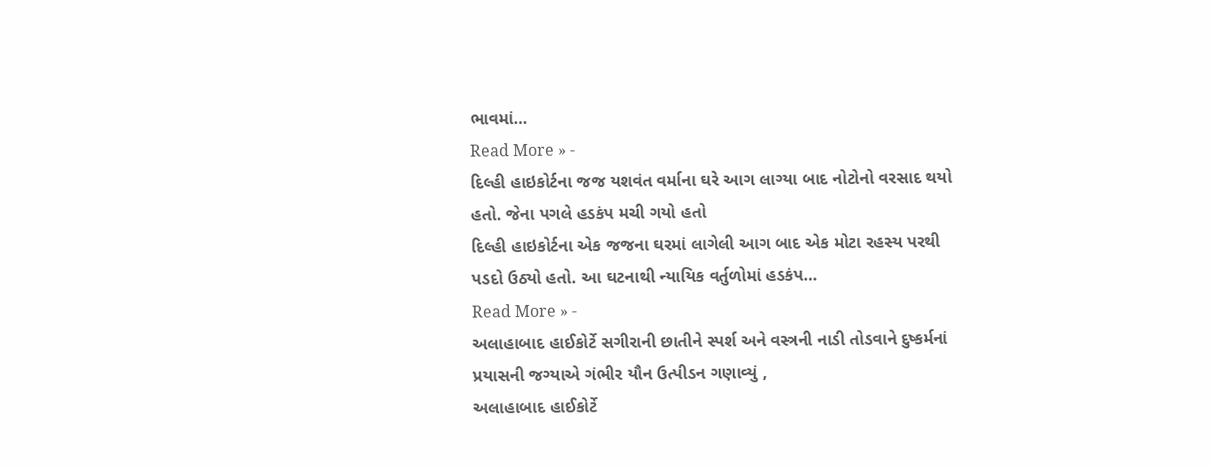ભાવમાં…
Read More » -
દિલ્હી હાઇકોર્ટના જજ યશવંત વર્માના ઘરે આગ લાગ્યા બાદ નોટોનો વરસાદ થયો હતો. જેના પગલે હડકંપ મચી ગયો હતો
દિલ્હી હાઇકોર્ટના એક જજના ઘરમાં લાગેલી આગ બાદ એક મોટા રહસ્ય પરથી પડદો ઉઠ્યો હતો. આ ઘટનાથી ન્યાયિક વર્તુળોમાં હડકંપ…
Read More » -
અલાહાબાદ હાઈકોર્ટે સગીરાની છાતીને સ્પર્શ અને વસ્ત્રની નાડી તોડવાને દુષ્કર્મનાં પ્રયાસની જગ્યાએ ગંભીર યૌન ઉત્પીડન ગણાવ્યું ,
અલાહાબાદ હાઈકોર્ટે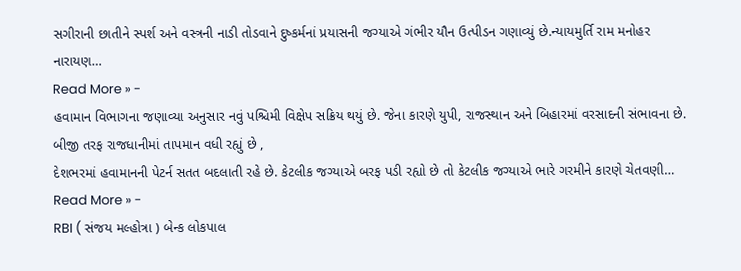સગીરાની છાતીને સ્પર્શ અને વસ્ત્રની નાડી તોડવાને દુષ્કર્મનાં પ્રયાસની જગ્યાએ ગંભીર યૌન ઉત્પીડન ગણાવ્યું છે.ન્યાયમુર્તિ રામ મનોહર નારાયણ…
Read More » -
હવામાન વિભાગના જણાવ્યા અનુસાર નવું પશ્ચિમી વિક્ષેપ સક્રિય થયું છે. જેના કારણે યુપી, રાજસ્થાન અને બિહારમાં વરસાદની સંભાવના છે. બીજી તરફ રાજધાનીમાં તાપમાન વધી રહ્યું છે ,
દેશભરમાં હવામાનની પેટર્ન સતત બદલાતી રહે છે. કેટલીક જગ્યાએ બરફ પડી રહ્યો છે તો કેટલીક જગ્યાએ ભારે ગરમીને કારણે ચેતવણી…
Read More » -
RBI ( સંજય મલ્હોત્રા ) બેન્ક લોકપાલ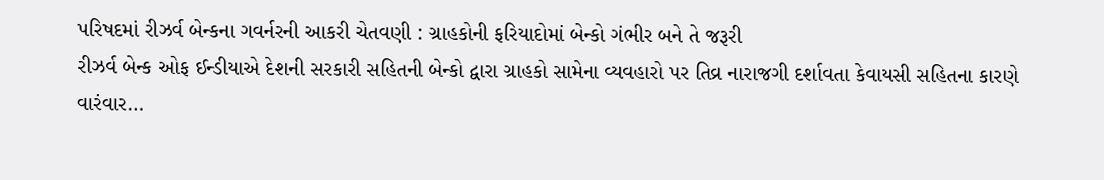પરિષદમાં રીઝર્વ બેન્કના ગવર્નરની આકરી ચેતવણી : ગ્રાહકોની ફરિયાદોમાં બેન્કો ગંભીર બને તે જરૂરી
રીઝર્વ બેન્ક ઓફ ઈન્ડીયાએ દેશની સરકારી સહિતની બેન્કો દ્વારા ગ્રાહકો સામેના વ્યવહારો પર તિવ્ર નારાજગી દર્શાવતા કેવાયસી સહિતના કારણે વારંવાર…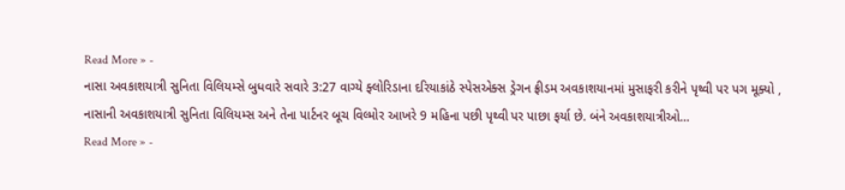Read More » -
નાસા અવકાશયાત્રી સુનિતા વિલિયમ્સે બુધવારે સવારે 3:27 વાગ્યે ફ્લોરિડાના દરિયાકાંઠે સ્પેસએક્સ ડ્રેગન ફ્રીડમ અવકાશયાનમાં મુસાફરી કરીને પૃથ્વી પર પગ મૂક્યો ,
નાસાની અવકાશયાત્રી સુનિતા વિલિયમ્સ અને તેના પાર્ટનર બૂચ વિલ્મોર આખરે 9 મહિના પછી પૃથ્વી પર પાછા ફર્યા છે. બંને અવકાશયાત્રીઓ…
Read More » -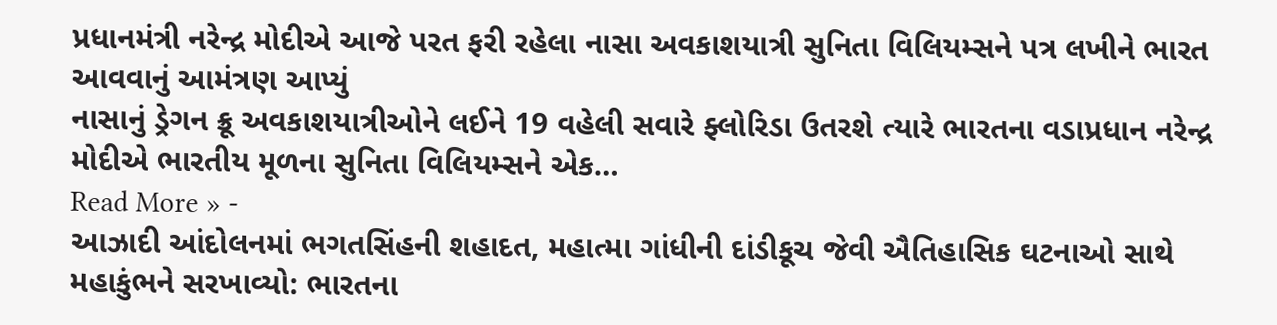પ્રધાનમંત્રી નરેન્દ્ર મોદીએ આજે પરત ફરી રહેલા નાસા અવકાશયાત્રી સુનિતા વિલિયમ્સને પત્ર લખીને ભારત આવવાનું આમંત્રણ આપ્યું
નાસાનું ડ્રેગન ક્રૂ અવકાશયાત્રીઓને લઈને 19 વહેલી સવારે ફ્લોરિડા ઉતરશે ત્યારે ભારતના વડાપ્રધાન નરેન્દ્ર મોદીએ ભારતીય મૂળના સુનિતા વિલિયમ્સને એક…
Read More » -
આઝાદી આંદોલનમાં ભગતસિંહની શહાદત, મહાત્મા ગાંધીની દાંડીકૂચ જેવી ઐતિહાસિક ઘટનાઓ સાથે મહાકુંભને સરખાવ્યો: ભારતના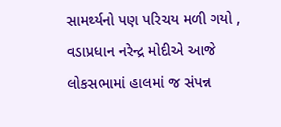સામર્થ્યનો પણ પરિચય મળી ગયો ,
વડાપ્રધાન નરેન્દ્ર મોદીએ આજે લોકસભામાં હાલમાં જ સંપન્ન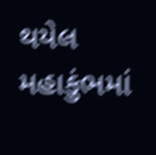થયેલ મહાકુંભમાં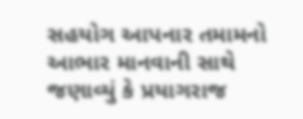સહયોગ આપનાર તમામનો આભાર માનવાની સાથે જણાવ્યું કે પ્રયાગરાજ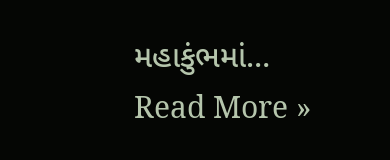મહાકુંભમાં…
Read More »